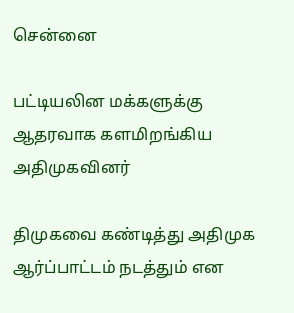சென்னை

பட்டியலின மக்களுக்கு ஆதரவாக களமிறங்கிய அதிமுகவினர்

திமுகவை கண்டித்து அதிமுக ஆர்ப்பாட்டம் நடத்தும் என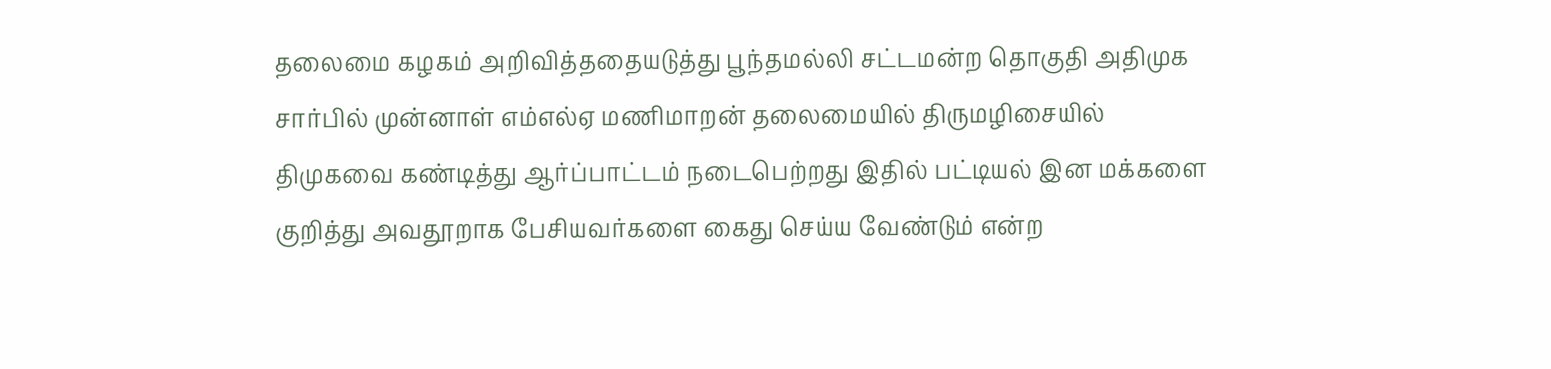தலைமை கழகம் அறிவித்ததையடுத்து பூந்தமல்லி சட்டமன்ற தொகுதி அதிமுக சார்பில் முன்னாள் எம்எல்ஏ மணிமாறன் தலைமையில் திருமழிசையில் திமுகவை கண்டித்து ஆர்ப்பாட்டம் நடைபெற்றது இதில் பட்டியல் இன மக்களை குறித்து அவதூறாக பேசியவர்களை கைது செய்ய வேண்டும் என்ற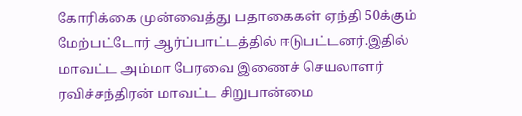கோரிக்கை முன்வைத்து பதாகைகள் ஏந்தி 50க்கும் மேற்பட்டோர் ஆர்ப்பாட்டத்தில் ஈடுபட்டனர்.இதில் மாவட்ட அம்மா பேரவை இணைச் செயலாளர் ரவிச்சந்திரன் மாவட்ட சிறுபான்மை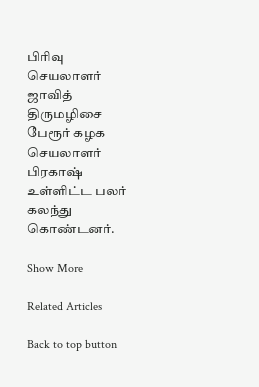பிரிவு செயலாளர் ஜாவித் திருமழிசை பேரூர் கழக செயலாளர் பிரகாஷ் உள்ளிட்ட பலர் கலந்து கொண்டனர்.

Show More

Related Articles

Back to top button